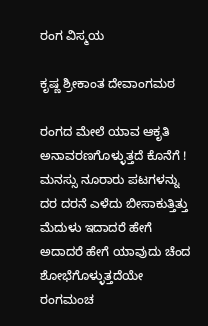ರಂಗ ವಿಸ್ಮಯ

ಕೃಷ್ಣ ಶ್ರೀಕಾಂತ ದೇವಾಂಗಮಠ

ರಂಗದ ಮೇಲೆ ಯಾವ ಆಕೃತಿ
ಅನಾವರಣಗೊಳ್ಳುತ್ತದೆ ಕೊನೆಗೆ !
ಮನಸ್ಸು ನೂರಾರು ಪಟಗಳನ್ನು
ದರ ದರನೆ ಎಳೆದು ಬೀಸಾಕುತ್ತಿತ್ತು
ಮೆದುಳು ಇದಾದರೆ ಹೇಗೆ
ಅದಾದರೆ ಹೇಗೆ ಯಾವುದು ಚೆಂದ
ಶೋಭೆಗೊಳ್ಳುತ್ತದೆಯೇ ರಂಗಮಂಚ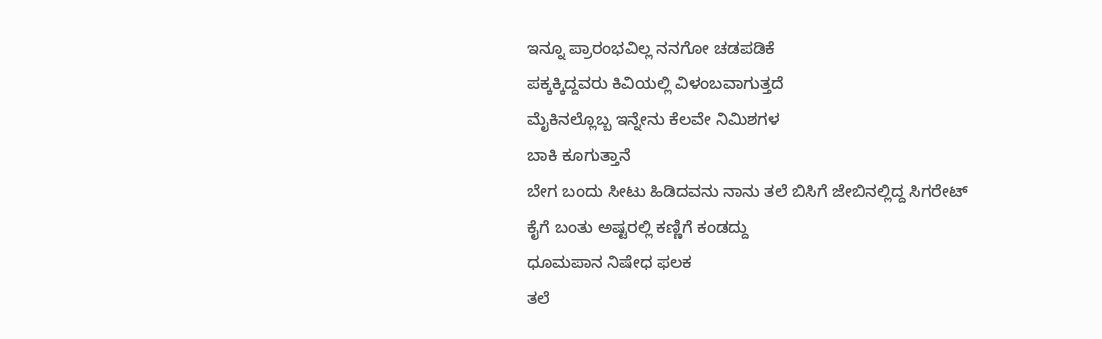ಇನ್ನೂ ಪ್ರಾರಂಭವಿಲ್ಲ ನನಗೋ ಚಡಪಡಿಕೆ
ಪಕ್ಕಕ್ಕಿದ್ದವರು ಕಿವಿಯಲ್ಲಿ ವಿಳಂಬವಾಗುತ್ತದೆ
ಮೈಕಿನಲ್ಲೊಬ್ಬ ಇನ್ನೇನು ಕೆಲವೇ ನಿಮಿಶಗಳ
ಬಾಕಿ ಕೂಗುತ್ತಾನೆ
ಬೇಗ ಬಂದು ಸೀಟು ಹಿಡಿದವನು ನಾನು ತಲೆ ಬಿಸಿಗೆ ಜೇಬಿನಲ್ಲಿದ್ದ ಸಿಗರೇಟ್
ಕೈಗೆ ಬಂತು ಅಷ್ಟರಲ್ಲಿ ಕಣ್ಣಿಗೆ ಕಂಡದ್ದು
ಧೂಮಪಾನ ನಿಷೇಧ ಫಲಕ
ತಲೆ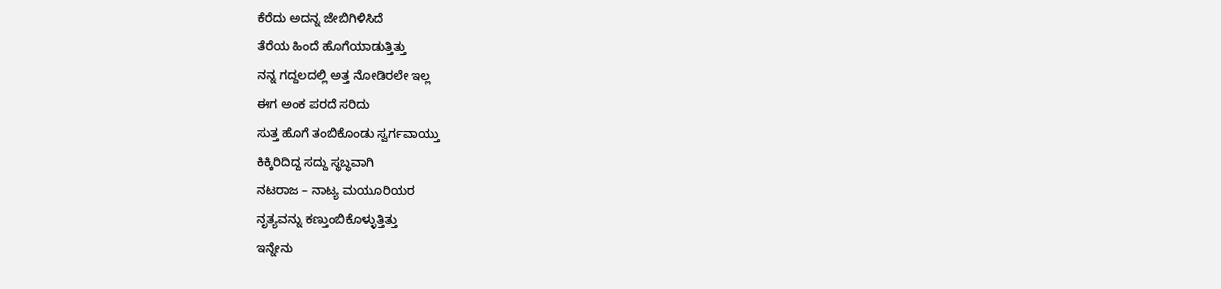ಕೆರೆದು ಅದನ್ನ ಜೇಬಿಗಿಳಿಸಿದೆ
ತೆರೆಯ ಹಿಂದೆ ಹೊಗೆಯಾಡುತ್ತಿತ್ತು
ನನ್ನ ಗದ್ದಲದಲ್ಲಿ ಅತ್ತ ನೋಡಿರಲೇ ಇಲ್ಲ
ಈಗ ಅಂಕ ಪರದೆ ಸರಿದು
ಸುತ್ತ ಹೊಗೆ ತಂಬಿಕೊಂಡು ಸ್ವರ್ಗವಾಯ್ತು
ಕಿಕ್ಕಿರಿದಿದ್ದ ಸದ್ದು ಸ್ಥಬ್ಧವಾಗಿ
ನಟರಾಜ – ನಾಟ್ಯ ಮಯೂರಿಯರ
ನೃತ್ಯವನ್ನು ಕಣ್ತುಂಬಿಕೊಳ್ಳುತ್ತಿತ್ತು
ಇನ್ನೇನು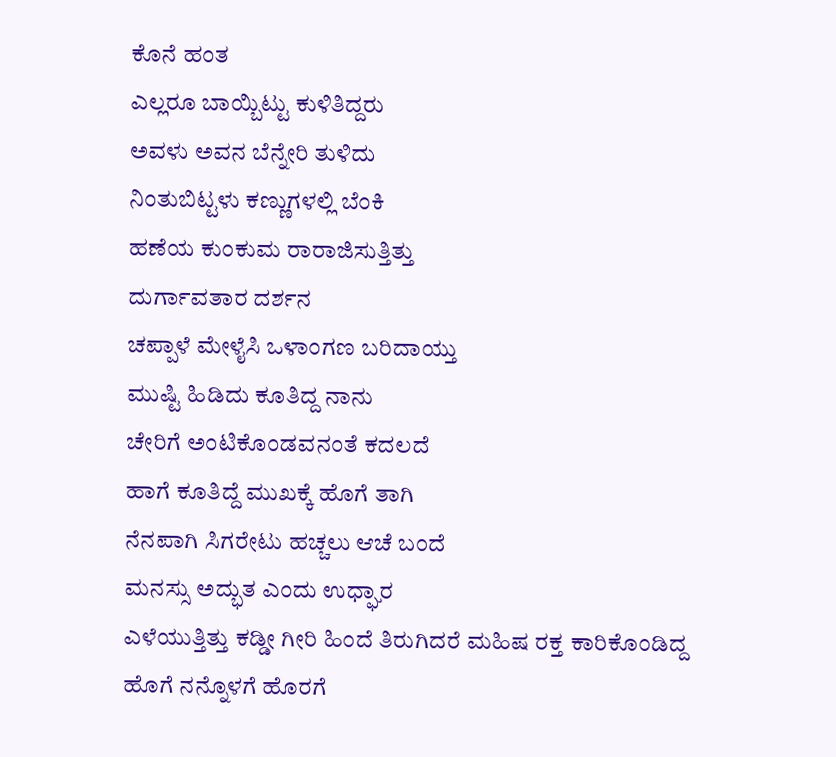ಕೊನೆ ಹಂತ
ಎಲ್ಲರೂ ಬಾಯ್ಬಿಟ್ಟು ಕುಳಿತಿದ್ದರು
ಅವಳು ಅವನ ಬೆನ್ನೇರಿ ತುಳಿದು
ನಿಂತುಬಿಟ್ಟಳು ಕಣ್ಣುಗಳಲ್ಲಿ ಬೆಂಕಿ
ಹಣೆಯ ಕುಂಕುಮ ರಾರಾಜಿಸುತ್ತಿತ್ತು
ದುರ್ಗಾವತಾರ ದರ್ಶನ
ಚಪ್ಪಾಳೆ ಮೇಳೈಸಿ ಒಳಾಂಗಣ ಬರಿದಾಯ್ತು
ಮುಷ್ಟಿ ಹಿಡಿದು ಕೂತಿದ್ದ ನಾನು
ಚೇರಿಗೆ ಅಂಟಿಕೊಂಡವನಂತೆ ಕದಲದೆ
ಹಾಗೆ ಕೂತಿದ್ದೆ ಮುಖಕ್ಕೆ ಹೊಗೆ ತಾಗಿ
ನೆನಪಾಗಿ ಸಿಗರೇಟು ಹಚ್ಚಲು ಆಚೆ ಬಂದೆ
ಮನಸ್ಸು ಅದ್ಭುತ ಎಂದು ಉಧ್ಘಾರ
ಎಳೆಯುತ್ತಿತ್ತು ಕಡ್ಡೀ ಗೀರಿ ಹಿಂದೆ ತಿರುಗಿದರೆ ಮಹಿಷ ರಕ್ತ ಕಾರಿಕೊಂಡಿದ್ದ
ಹೊಗೆ ನನ್ನೊಳಗೆ ಹೊರಗೆ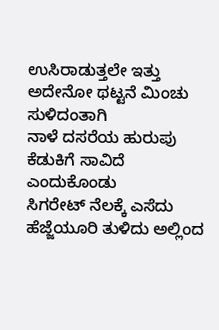ಉಸಿರಾಡುತ್ತಲೇ ಇತ್ತು
ಅದೇನೋ ಥಟ್ಟನೆ ಮಿಂಚು ಸುಳಿದಂತಾಗಿ
ನಾಳೆ ದಸರೆಯ ಹುರುಪು
ಕೆಡುಕಿಗೆ ಸಾವಿದೆ ಎಂದುಕೊಂಡು
ಸಿಗರೇಟ್ ನೆಲಕ್ಕೆ ಎಸೆದು
ಹೆಜ್ಜೆಯೂರಿ ತುಳಿದು ಅಲ್ಲಿಂದ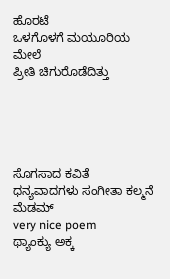ಹೊರಟೆ
ಒಳಗೊಳಗೆ ಮಯೂರಿಯ ಮೇಲೆ
ಪ್ರೀತಿ ಚಿಗುರೊಡೆದಿತ್ತು





ಸೊಗಸಾದ ಕವಿತೆ
ಧನ್ಯವಾದಗಳು ಸಂಗೀತಾ ಕಲ್ಮನೆ ಮೆಡಮ್
very nice poem
ಥ್ಯಾಂಕ್ಯು ಅಕ್ಕ